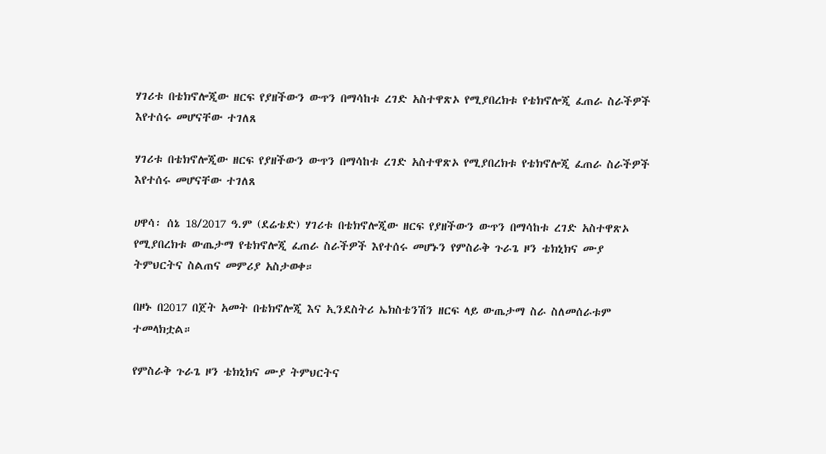ሃገሪቱ በቴክኖሎጂው ዘርፍ የያዘችውን ውጥን በማሳከቱ ረገድ አስተዋጽኦ የሚያበረክቱ የቴክኖሎጂ ፈጠራ ስራችዎች እየተሰሩ መሆናቸው ተገለጸ

ሃገሪቱ በቴክኖሎጂው ዘርፍ የያዘችውን ውጥን በማሳከቱ ረገድ አስተዋጽኦ የሚያበረክቱ የቴክኖሎጂ ፈጠራ ስራችዎች እየተሰሩ መሆናቸው ተገለጸ

ሀዋሳ፡ ሰኔ 18/2017 ዓ.ም (ደሬቴድ) ሃገሪቱ በቴክኖሎጂው ዘርፍ የያዘችውን ውጥን በማሳከቱ ረገድ አስተዋጽኦ የሚያበረክቱ ውጤታማ የቴክኖሎጂ ፈጠራ ስራችዎች እየተሰሩ መሆኑን የምስራቅ ጉራጌ ዞን ቴክኒክና ሙያ ትምህርትና ስልጠና መምሪያ አስታወቀ።

በዞኑ በ2017 በጀት አመት በቴክኖሎጂ እና ኢንደስትሪ ኤክስቴንሽን ዘርፍ ላይ ውጤታማ ስራ ስለመሰራቱም ተመላክቷል።

የምስራቅ ጉራጌ ዞን ቴክኒክና ሙያ ትምህርትና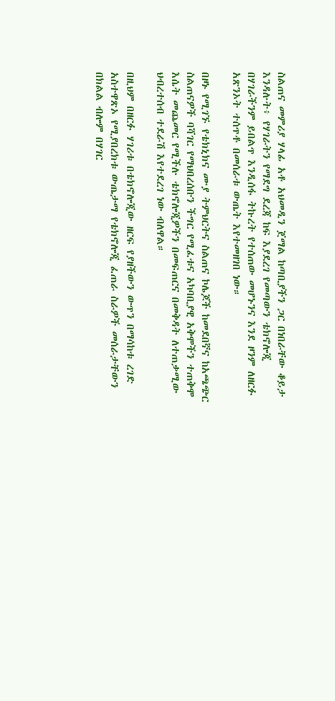ስልጠና መምሪያ ሃላፊ አቶ አህመዲን ጀማል ከጣቢያችን ጋር በነበራቸው ቆይታ እንዳሉት፥ የሃገራትን የማደግ ደረጃ ከፍ እያደረገ የመጣውን ቴክኖሎጂ በሃገራችንም ይበልጥ እንዲሰፋ ትኩረት የተሰጠው መሆኑንና እንደ ዞንም ለዘርፉ አጽንኦት ተሰጥቶ በመሰራቱ ውጤት እየተመዘገበ ነው።

በዞኑ የሚገኙ የቴክኒክና ሙያ ትምህርትና ስልጠና ኮሌጆች ከመደበኛና ከአጫጭር ስልጠናዎች ባሻገር የማህበረሰቡን ችግር የሚፈቱና አካባቢያዊ አቅሞችን ተጠቅሞ እሴት መጨመር የሚችሉ ቴክኖሎጂዎችን በመፍጠርና በመቅዳት ለተጠቃሚው ህብረተሰብ ተደራሽ እየተደረገ ነው ብለዋል።

በዚህም በዘርፉ ሃገሪቱ በቴክኖሎጂው ዘርፍ የያዘችውን ውጥን በማሳከቱ ረገድ አስተዋጽኦ የሚያበረክቱ ውጤታማ የቴክኖሎጂ ፈጠራ ስራዎች መሰራታቸውን በክልል ብሎም በሃገር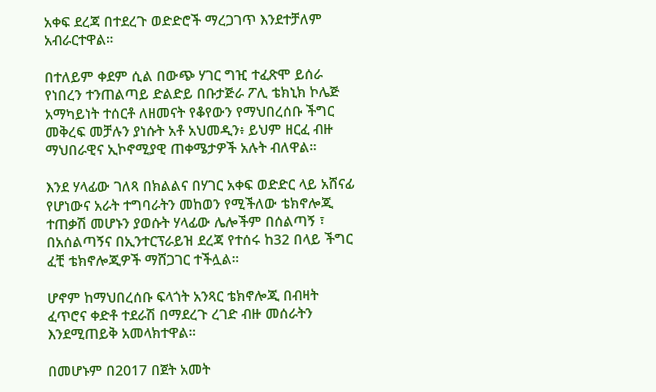አቀፍ ደረጃ በተደረጉ ወድድሮች ማረጋገጥ እንደተቻለም አብራርተዋል።

በተለይም ቀደም ሲል በውጭ ሃገር ግዢ ተፈጽሞ ይሰራ የነበረን ተንጠልጣይ ድልድይ በቡታጅራ ፖሊ ቴክኒክ ኮሌጅ አማካይነት ተሰርቶ ለዘመናት የቆየውን የማህበረሰቡ ችግር መቅረፍ መቻሉን ያነሱት አቶ አህመዲን፥ ይህም ዘርፈ ብዙ ማህበራዊና ኢኮኖሚያዊ ጠቀሜታዎች አሉት ብለዋል።

እንደ ሃላፊው ገለጻ በክልልና በሃገር አቀፍ ወድድር ላይ አሸናፊ የሆነውና አራት ተግባራትን መከወን የሚችለው ቴክኖሎጂ ተጠቃሽ መሆኑን ያወሱት ሃላፊው ሌሎችም በሰልጣኝ ፣ በአሰልጣኝና በኢንተርፕራይዝ ደረጃ የተሰሩ ከ32 በላይ ችግር ፈቺ ቴክኖሎጂዎች ማሸጋገር ተችሏል።

ሆኖም ከማህበረሰቡ ፍላጎት አንጻር ቴክኖሎጂ በብዛት ፈጥሮና ቀድቶ ተደራሽ በማደረጉ ረገድ ብዙ መሰራትን እንደሚጠይቅ አመላክተዋል።

በመሆኑም በ2017 በጀት አመት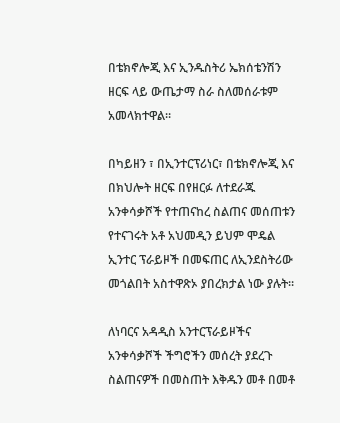በቴክኖሎጂ እና ኢንዱስትሪ ኤክሰቴንሽን ዘርፍ ላይ ውጤታማ ስራ ስለመሰራቱም አመላክተዋል።

በካይዘን ፣ በኢንተርፕሪነር፣ በቴክኖሎጂ እና በክህሎት ዘርፍ በየዘርፉ ለተደራጁ አንቀሳቃሾች የተጠናከረ ስልጠና መሰጠቱን የተናገሩት አቶ አህመዲን ይህም ሞዴል ኢንተር ፕራይዞች በመፍጠር ለኢንደስትሪው መጎልበት አስተዋጽኦ ያበረክታል ነው ያሉት።

ለነባርና አዳዲስ አንተርፕራይዞችና አንቀሳቃሾች ችግሮችን መሰረት ያደረጉ ስልጠናዎች በመስጠት እቅዱን መቶ በመቶ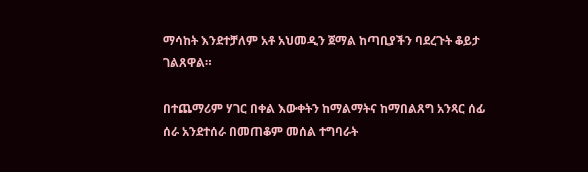ማሳከት እንደተቻለም አቶ አህመዲን ጀማል ከጣቢያችን ባደረጉት ቆይታ ገልጸዋል።

በተጨማሪም ሃገር በቀል እውቀትን ከማልማትና ከማበልጸግ አንጻር ሰፊ ሰራ አንደተሰራ በመጠቆም መሰል ተግባራት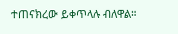ተጠናክረው ይቀጥላሉ ብለዋል።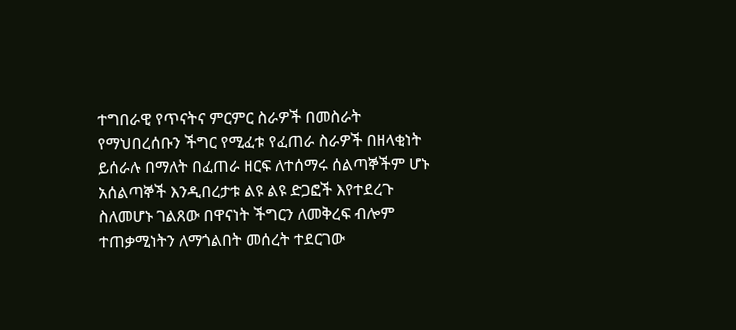ተግበራዊ የጥናትና ምርምር ስራዎች በመስራት የማህበረሰቡን ችግር የሚፈቱ የፈጠራ ስራዎች በዘላቂነት ይሰራሉ በማለት በፈጠራ ዘርፍ ለተሰማሩ ሰልጣኞችም ሆኑ አሰልጣኞች እንዲበረታቱ ልዩ ልዩ ድጋፎች እየተደረጉ ስለመሆኑ ገልጸው በዋናነት ችግርን ለመቅረፍ ብሎም ተጠቃሚነትን ለማጎልበት መሰረት ተደርገው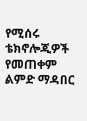የሚሰሩ ቴክኖሎጂዎች የመጠቀም ልምድ ማዳበር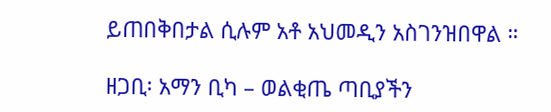ይጠበቅበታል ሲሉም አቶ አህመዲን አስገንዝበዋል ።

ዘጋቢ፡ አማን ቢካ – ወልቂጤ ጣቢያችን